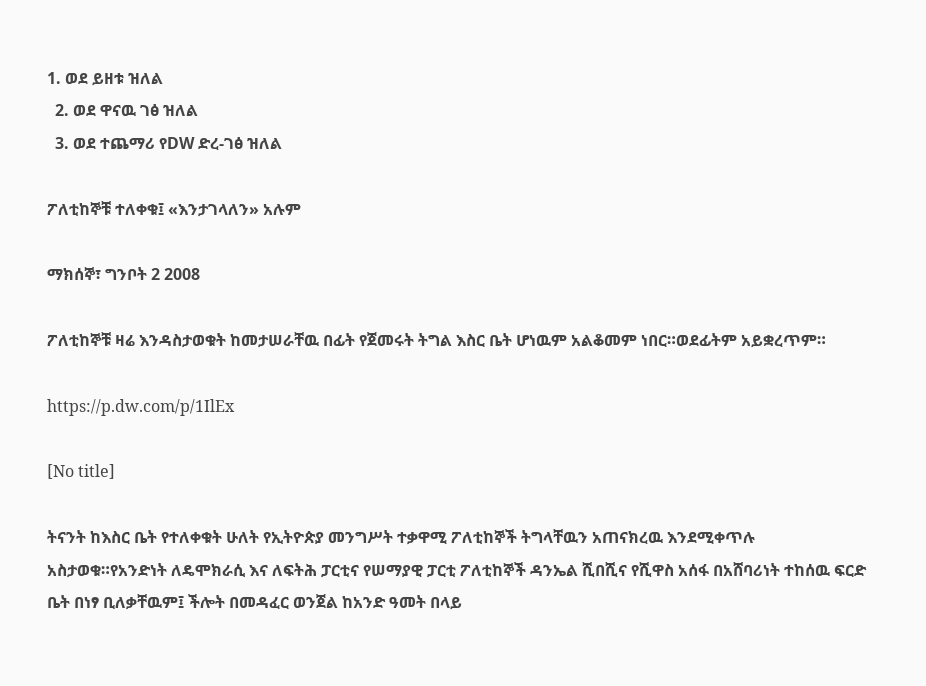1. ወደ ይዘቱ ዝለል
  2. ወደ ዋናዉ ገፅ ዝለል
  3. ወደ ተጨማሪ የDW ድረ-ገፅ ዝለል

ፖለቲከኞቹ ተለቀቁ፤ «እንታገላለን» አሉም

ማክሰኞ፣ ግንቦት 2 2008

ፖለቲከኞቹ ዛሬ እንዳስታወቁት ከመታሠራቸዉ በፊት የጀመሩት ትግል እስር ቤት ሆነዉም አልቆመም ነበር።ወደፊትም አይቋረጥም።

https://p.dw.com/p/1IlEx

[No title]

ትናንት ከእስር ቤት የተለቀቁት ሁለት የኢትዮጵያ መንግሥት ተቃዋሚ ፖለቲከኞች ትግላቸዉን አጠናክረዉ እንደሚቀጥሉ አስታወቁ።የአንድነት ለዴሞክራሲ እና ለፍትሕ ፓርቲና የሠማያዊ ፓርቲ ፖለቲከኞች ዳንኤል ሺበሺና የሺዋስ አሰፋ በአሸባሪነት ተከሰዉ ፍርድ ቤት በነፃ ቢለቃቸዉም፤ ችሎት በመዳፈር ወንጀል ከአንድ ዓመት በላይ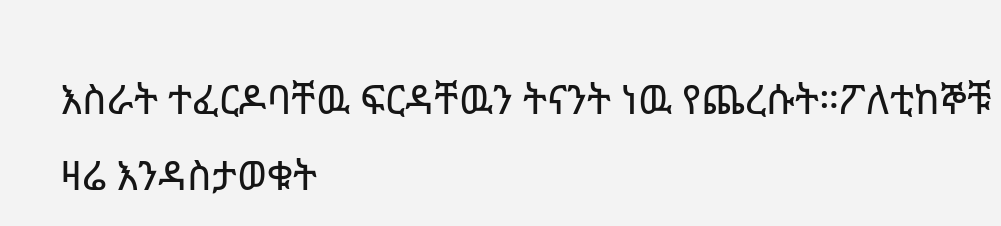እስራት ተፈርዶባቸዉ ፍርዳቸዉን ትናንት ነዉ የጨረሱት።ፖለቲከኞቹ ዛሬ እንዳስታወቁት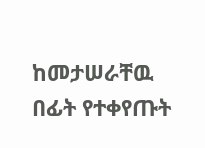ከመታሠራቸዉ በፊት የተቀየጡት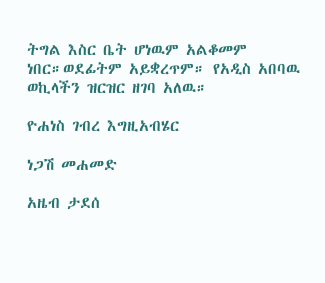ትግል እስር ቤት ሆነዉም አልቆመም ነበር።ወደፊትም አይቋረጥም። የአዲስ አበባዉ ወኪላችን ዝርዝር ዘገባ አለዉ።

ዮሐነስ ገብረ እግዚአብሄር

ነጋሽ መሐመድ

አዜብ ታደሰ